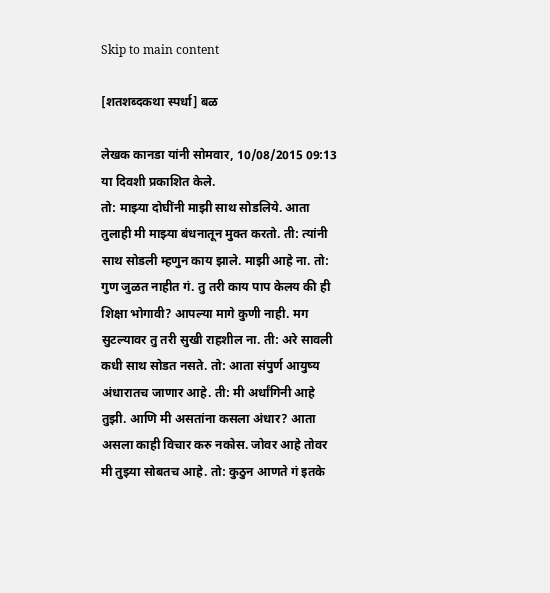Skip to main content

[शतशब्दकथा स्पर्धा] बळ

लेखक कानडा यांनी सोमवार, 10/08/2015 09:13 या दिवशी प्रकाशित केले.
तो: माझ्या दोघींनी माझी साथ सोडलिये. आता तुलाही मी माझ्या बंधनातून मुक्त करतो. ती: त्यांनी साथ सोडली म्हणुन काय झाले. माझी आहे ना. तो: गुण जुळत नाहीत गं. तु तरी काय पाप केलय की ही शिक्षा भोगावी? आपल्या मागे कुणी नाही. मग सुटल्यावर तु तरी सुखी राहशील ना. ती: अरे सावली कधी साथ सोडत नसते. तो: आता संपुर्ण आयुष्य अंधारातच जाणार आहे. ती: मी अर्धांगिनी आहे तुझी. आणि मी असतांना कसला अंधार? आता असला काही विचार करु नकोस. जोवर आहे तोवर मी तुझ्या सोबतच आहे. तो: कुठुन आणते गं इतके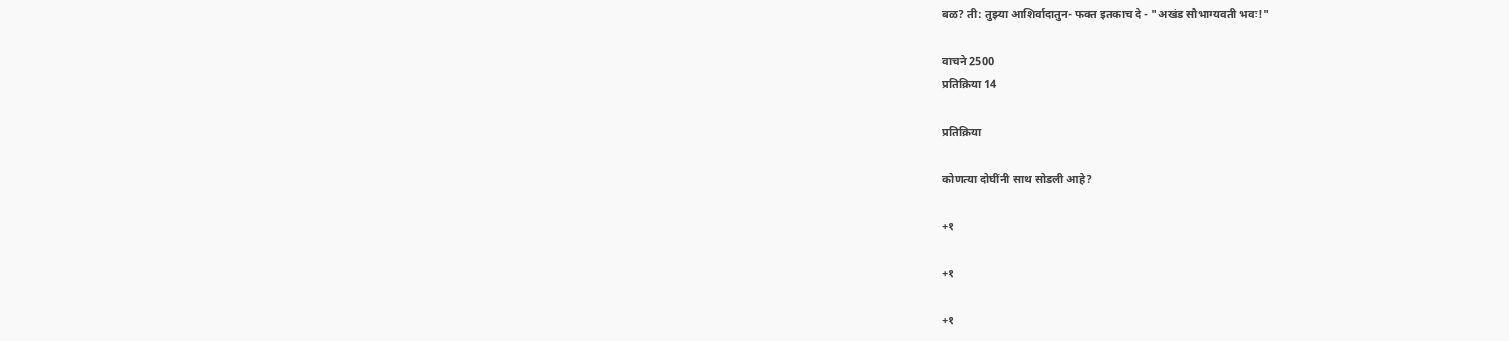बळ? ती: तुझ्या आशिर्वादातुन- फक्त इतकाच दे - "अखंड सौभाग्यवती भवः!"

वाचने 2500
प्रतिक्रिया 14

प्रतिक्रिया

कोणत्या दोघींनी साथ सोडली आहे?

+१

+१

+१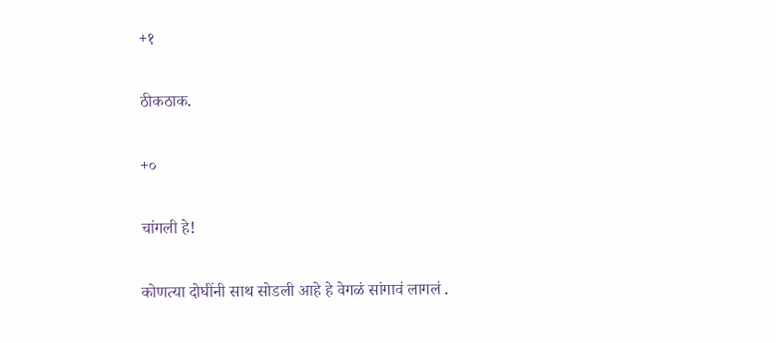+१

ठीकठाक.

+०

चांगली हे!

कोणत्या दोघींनी साथ सोडली आहे हे वेगळं सांगावं लागलं .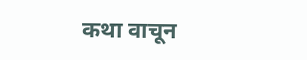कथा वाचून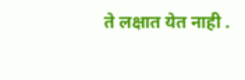ते लक्षात येत नाही .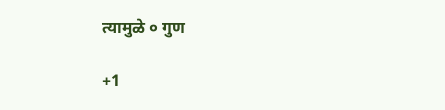त्यामुळे ० गुण

+1